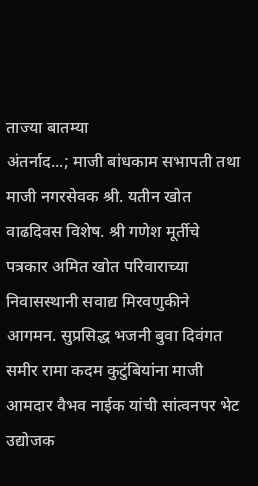ताज्या बातम्या
अंतर्नाद...; माजी बांधकाम सभापती तथा माजी नगरसेवक श्री. यतीन खोत वाढदिवस विशेष. श्री गणेश मूर्तीचे पत्रकार अमित खोत परिवाराच्या निवासस्थानी सवाद्य मिरवणुकीने आगमन. सुप्रसिद्ध भजनी बुवा दिवंगत समीर रामा कदम कुटुंबियांना माजी आमदार वैभव नाईक यांची सांत्वनपर भेट उद्योजक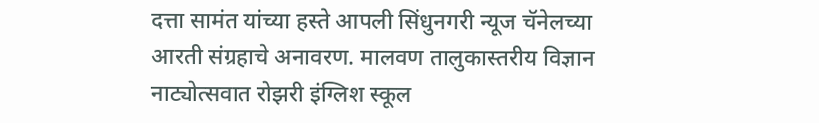दत्ता सामंत यांच्या हस्ते आपली सिंधुनगरी न्यूज चॅनेलच्या आरती संग्रहाचे अनावरण. मालवण तालुकास्तरीय विज्ञान नाट्योत्सवात रोझरी इंग्लिश स्कूल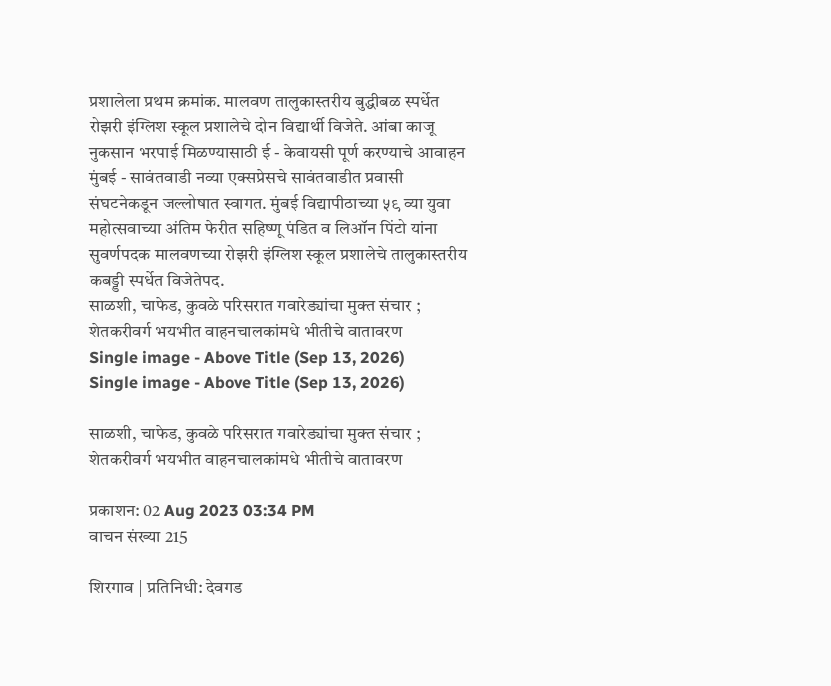प्रशालेला प्रथम क्रमांक. मालवण तालुकास्तरीय बुद्धीबळ स्पर्धेत रोझरी इंग्लिश स्कूल प्रशालेचे दोन विद्यार्थी विजेते. आंबा काजू नुकसान भरपाई मिळण्यासाठी ई - केवायसी पूर्ण करण्याचे आवाहन मुंबई - सावंतवाडी नव्या एक्सप्रेसचे सावंतवाडीत प्रवासी संघटनेकडून जल्लोषात स्वागत. मुंबई विद्यापीठाच्या ५९ व्या युवा महोत्सवाच्या अंतिम फेरीत सहिष्णू पंडित व लिऑन पिंटो यांना सुवर्णपदक मालवणच्या रोझरी इंग्लिश स्कूल प्रशालेचे तालुकास्तरीय कबड्डी स्पर्धेत विजेतेपद.
साळशी, चाफेड, कुवळे परिसरात गवारेड्यांचा मुक्त संचार ; शेतकरीवर्ग भयभीत वाहनचालकांमधे भीतीचे वातावरण
Single image - Above Title (Sep 13, 2026)
Single image - Above Title (Sep 13, 2026)

साळशी, चाफेड, कुवळे परिसरात गवारेड्यांचा मुक्त संचार ; शेतकरीवर्ग भयभीत वाहनचालकांमधे भीतीचे वातावरण

प्रकाशन: 02 Aug 2023 03:34 PM
वाचन संख्या 215

शिरगाव | प्रतिनिधी: देवगड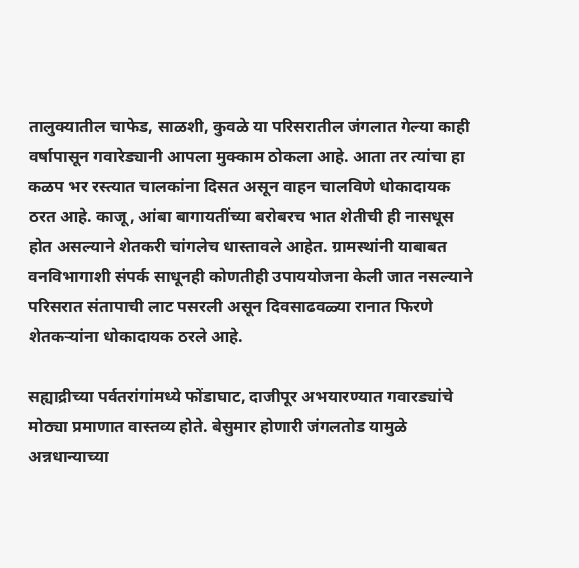तालुक्यातील चाफेड, साळशी, कुवळे या परिसरातील जंगलात गेल्या काही वर्षापासून गवारेड्यानी आपला मुक्काम ठोकला आहे. आता तर त्यांचा हा कळप भर रस्त्यात चालकांना दिसत असून वाहन चालविणे धोकादायक ठरत आहे. काजू, आंबा बागायतींच्या बरोबरच भात शेतीची ही नासधूस होत असल्याने शेतकरी चांगलेच धास्तावले आहेत. ग्रामस्थांनी याबाबत वनविभागाशी संपर्क साधूनही कोणतीही उपाययोजना केली जात नसल्याने परिसरात संतापाची लाट पसरली असून दिवसाढवळ्या रानात फिरणे शेतकऱ्यांना धोकादायक ठरले आहे.

सह्याद्रीच्या पर्वतरांगांमध्ये फोंडाघाट, दाजीपूर अभयारण्यात गवारड्यांचे मोठ्या प्रमाणात वास्तव्य होते. बेसुमार होणारी जंगलतोड यामुळे अन्नधान्याच्या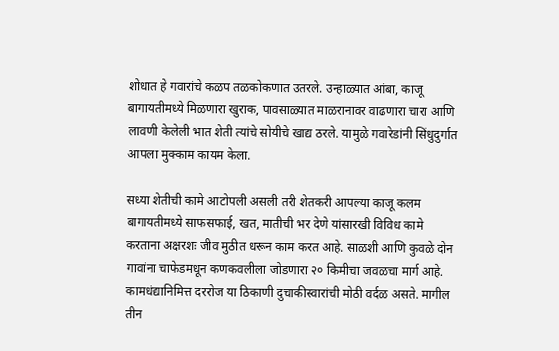शोधात हे गवारांचे कळप तळकोकणात उतरले. उन्हाळ्यात आंबा, काजू बागायतीमध्ये मिळणारा खुराक, पावसाळ्यात माळरानावर वाढणारा चारा आणि लावणी केलेली भात शेती त्यांचे सोयीचे खाद्य ठरले. यामुळे गवारेडांनी सिंधुदुर्गात आपला मुक्काम कायम केला.

सध्या शेतीची कामे आटोपली असली तरी शेतकरी आपल्या काजू कलम बागायतीमध्ये साफसफाई, खत, मातीची भर देणे यांसारखी विविध कामे करताना अक्षरशः जीव मुठीत धरून काम करत आहे. साळशी आणि कुवळे दोन गावांना चाफेडमधून कणकवलीला जोडणारा २० किमीचा जवळचा मार्ग आहे. कामधंद्यानिमित्त दररोज या ठिकाणी दुचाकीस्वारांची मोठी वर्दळ असते. मागील तीन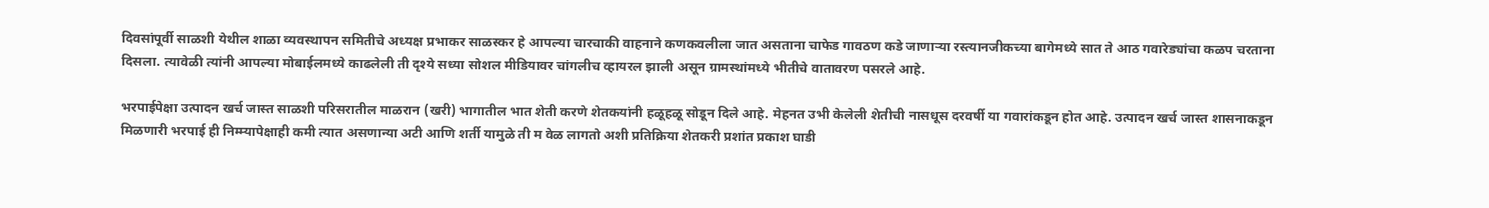दिवसांपूर्वी साळशी येथील शाळा व्यवस्थापन समितीचे अध्यक्ष प्रभाकर साळस्कर हे आपल्या चारचाकी वाहनाने कणकवलीला जात असताना चाफेड गावठण कडे जाणाऱ्या रस्त्यानजीकच्या बागेमध्ये सात ते आठ गवारेड्यांचा कळप चरताना दिसला. त्यावेळी त्यांनी आपल्या मोबाईलमध्ये काढलेली ती दृश्ये सध्या सोशल मीडियावर चांगलीच व्हायरल झाली असून ग्रामस्थांमध्ये भीतीचे वातावरण पसरले आहे.

भरपाईपेक्षा उत्पादन खर्च जास्त साळशी परिसरातील माळरान (खरी) भागातील भात शेती करणे शेतकयांनी हळूहळू सोडून दिले आहे. मेहनत उभी केलेली शेतीची नासधूस दरवर्षी या गवारांकडून होत आहे. उत्पादन खर्च जास्त शासनाकडून मिळणारी भरपाई ही निम्म्यापेक्षाही कमी त्यात असणान्या अटी आणि शर्ती यामुळे ती म वेळ लागतो अशी प्रतिक्रिया शेतकरी प्रशांत प्रकाश घाडी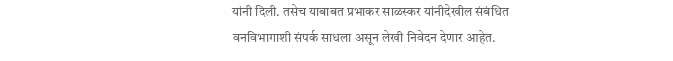यांनी दिली. तसेच याबाबत प्रभाकर साळस्कर यांनीदेखील संबंधित वनविभागाशी संपर्क साधला असून लेखी निवेदन देणार आहेत.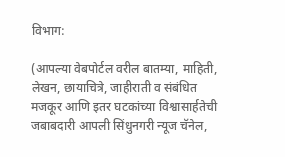विभाग:

(आपल्या वेबपोर्टल वरील बातम्या, माहिती, लेखन, छायाचित्रे, जाहीराती व संबंधित मजकूर आणि इतर घटकांच्या विश्वासार्हतेची जबाबदारी आपली सिंधुनगरी न्यूज चॅनेल,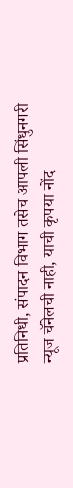प्रतिनिधी, संपादन विभाग तसेच आपली सिंधुनगरी न्यूज चॅनेलची नाही, याची कृपया नोंद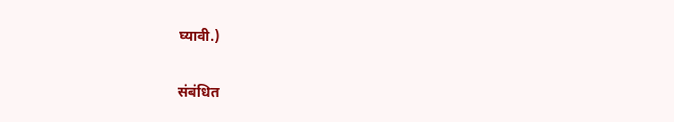घ्यावी.)

संबंधित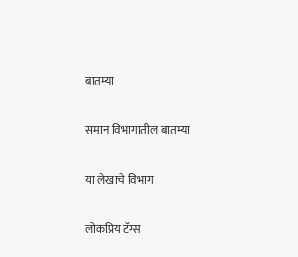बातम्या

समान विभागातील बातम्या

या लेखाचे विभाग

लोकप्रिय टॅग्स